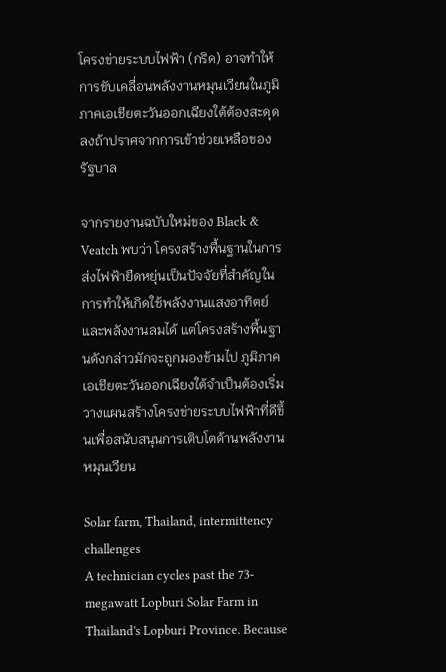โครงข่ายระบบไฟฟ้า (กริด) อาจทำให้การขับเคลื่อนพลังงานหมุนเวียนในภูมิภาคเอเชียตะวันออกเฉียงใต้ต้องสะดุดลงถ้าปราศจากการเข้าช่วยเหลือของรัฐบาล

จากรายงานฉบับใหม่ของ Black & Veatch พบว่า โครงสร้างพื้นฐานในการส่งไฟฟ้ายืดหยุ่นเป็นปัจจัยที่สำคัญในการทำให้เกิดใช้พลังงานแสงอาทิตย์และพลังงานลมได้ แต่โครงสร้างพื้นฐานดังกล่าวมักจะถูกมองข้ามไป ภูมิภาคเอเชียตะวันออกเฉียงใต้จำเป็นต้องเริ่มวางแผนสร้างโครงข่ายระบบไฟฟ้าที่ดีขึ้นเพื่อสนับสนุนการเติบโตด้านพลังงานหมุนเวียน

Solar farm, Thailand, intermittency challenges
A technician cycles past the 73-megawatt Lopburi Solar Farm in Thailand's Lopburi Province. Because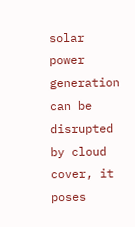solar power generation can be disrupted by cloud cover, it poses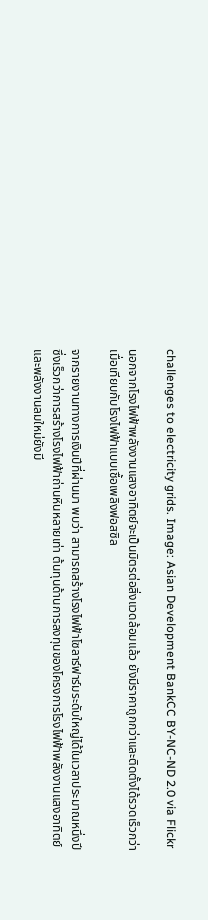challenges to electricity grids. Image: Asian Development BankCC BY-NC-ND 2.0 via Flickr

นอกจากโรงไฟฟ้าพลังงานแสงอาทิตย์จะเป็นมิตรต่อสิ่งแวดล้อมแล้ว ยังมีราคาถูกกว่าและติดตั้งได้รวดเร็วกว่า เมื่อเทียบกับโรงไฟฟ้าแบบเชื้อเพลิงฟอสซิล

จากรายงานทางการเงินปีที่ผ่านมา พบว่า สามารถสร้างโรงไฟฟ้าโซลาร์ฟาร์มระดับใหญ่ได้ในเวลาประมาณหนึ่งปี ซึ่งเร็วกว่าการสร้างโรงไฟฟ้าถ่านหินหลายเท่า ต้นทุนด้านการลงทุนของโครงการโรงไฟฟ้าพลังงานแสงอาทิตย์และพลังงานลมใหม่ยังมี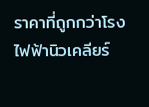ราคาที่ถูกกว่าโรงไฟฟ้านิวเคลียร์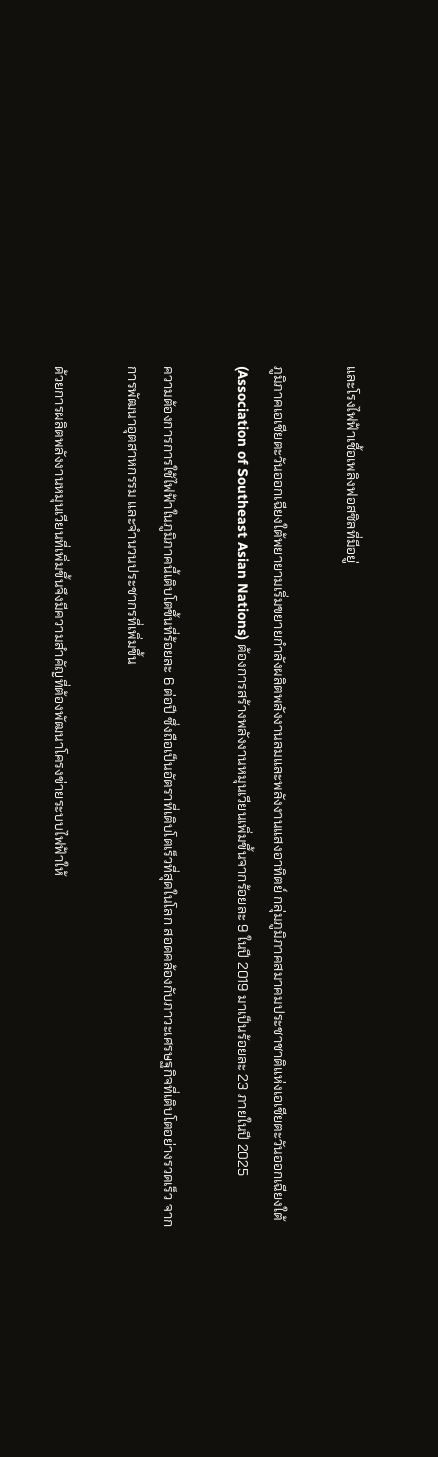และโรงไฟฟ้าเชื้อเพลิงฟอสซิลที่มีอยู่

ภูมิภาคเอเชียตะวันออกเฉียงใต้พยายามเริ่มขยายกำลังผลิตพลังงานลมและพลังงานแสงอาทิตย์ กลุ่มภูมิภาคสมาคมประชาชาติแห่งเอเชียตะวันออกเฉียงใต้ (Association of Southeast Asian Nations) ต้องการสร้างพลังงานหมุนเวียนเพิ่มขึ้นจากร้อยละ 9 ในปี 2019 มาเป็นร้อยละ 23 ภายในปี 2025

ความต้องการการใช้ไฟฟ้าในภูมิภาคนี้เติบโตขึ้นที่ร้อยละ 6 ต่อปี ซึ่งถือเป็นอัตราที่เติบโตเร็วที่สุดในโลก สอดคล้องกับภาวะเศรษฐกิจที่เติบโตอย่างรวดเร็ว จากการพัฒนาอุตสาหกรรม และจำนวนประชากรที่เพิ่มขึ้น

ด้วยการผลิตพลังงานหมุนเวียนที่เพิ่มขึ้นจึงมีความสำคัญที่ต้องพัฒนาโครงข่ายระบบไฟฟ้าให้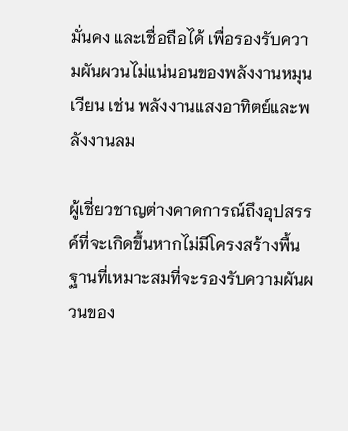มั่นคง และเชื่อถือได้ เพื่อรองรับความผันผวนไม่แน่นอนของพลังงานหมุนเวียน เช่น พลังงานแสงอาทิตย์และพลังงานลม

ผู้เชี่ยวชาญต่างคาดการณ์ถึงอุปสรรค์ที่จะเกิดขึ้นหากไม่มีโครงสร้างพื้นฐานที่เหมาะสมที่จะรองรับความผันผวนของ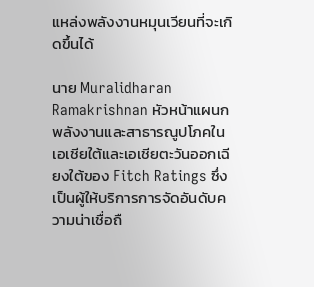แหล่งพลังงานหมุนเวียนที่จะเกิดขึ้นได้

นาย Muralidharan Ramakrishnan หัวหน้าแผนกพลังงานและสาธารณูปโภคในเอเชียใต้และเอเชียตะวันออกเฉียงใต้ของ Fitch Ratings ซึ่งเป็นผู้ให้บริการการจัดอันดับความน่าเชื่อถื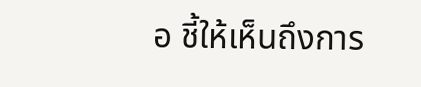อ ชี้ให้เห็นถึงการ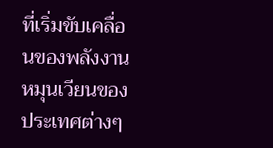ที่เริ่มขับเคลื่อนของพลังงานหมุนเวียนของประเทศต่างๆ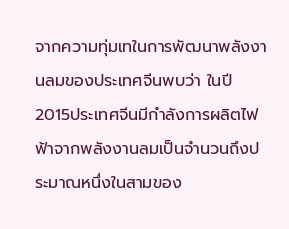จากความทุ่มเทในการพัฒนาพลังงานลมของประเทศจีนพบว่า ในปี 2015ประเทศจีนมีกำลังการผลิตไฟฟ้าจากพลังงานลมเป็นจำนวนถึงประมาณหนึ่งในสามของ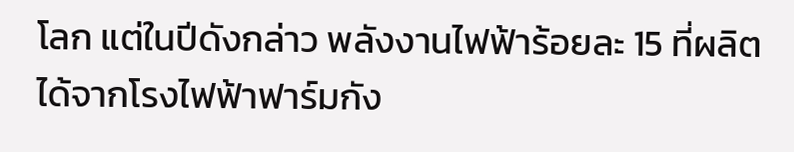โลก แต่ในปีดังกล่าว พลังงานไฟฟ้าร้อยละ 15 ที่ผลิตได้จากโรงไฟฟ้าฟาร์มกัง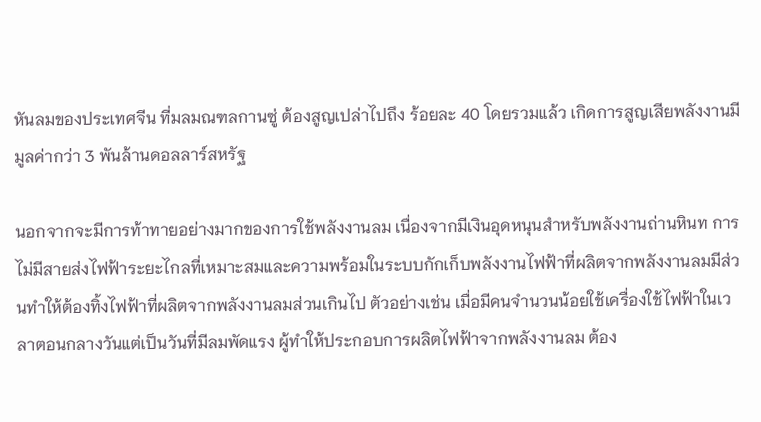หันลมของประเทศจีน ที่มลมณฑลกานซู่ ต้องสูญเปล่าไปถึง ร้อยละ 40 โดยรวมแล้ว เกิดการสูญเสียพลังงานมีมูลค่ากว่า 3 พันล้านดอลลาร์สหรัฐ

นอกจากจะมีการท้าทายอย่างมากของการใช้พลังงานลม เนื่องจากมีเงินอุดหนุนสำหรับพลังงานถ่านหินท การไม่มีสายส่งไฟฟ้าระยะไกลที่เหมาะสมและความพร้อมในระบบกักเก็บพลังงานไฟฟ้าที่ผลิตจากพลังงานลมมีส่วนทำให้ต้องทิ้งไฟฟ้าที่ผลิตจากพลังงานลมส่วนเกินไป ตัวอย่างเช่น เมื่อมีคนจำนวนน้อยใช้เครื่องใช้ไฟฟ้าในเวลาตอนกลางวันแต่เป็นวันที่มีลมพัดแรง ผู้ทำให้ประกอบการผลิตไฟฟ้าจากพลังงานลม ต้อง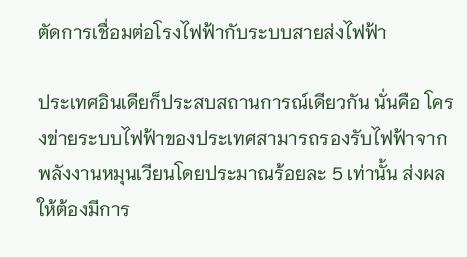ตัดการเชื่อมต่อโรงไฟฟ้ากับระบบสายส่งไฟฟ้า

ประเทศอินเดียก็ประสบสถานการณ์เดียวกัน นั่นคือ โครงข่ายระบบไฟฟ้าของประเทศสามารถรองรับไฟฟ้าจากพลังงานหมุนเวียนโดยประมาณร้อยละ 5 เท่านั้น ส่งผลให้ต้องมีการ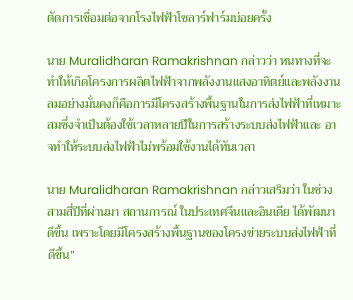ตัดการเชื่อมต่อจากโรงไฟฟ้าโซลาร์ฟาร์มบ่อยครั้ง

นาย Muralidharan Ramakrishnan กล่าวว่า หนทางที่จะทำให้เกิดโครงการผลิตไฟฟ้าจากพลังงานแสงอาทิตย์และพลังงานลมอย่างมั่นคงก็คือการมีโครงสร้างพื้นฐานในการส่งไฟฟ้าที่เหมาะสมซึ่งจำเป็นต้องใช้เวลาหลายปีในการสร้างระบบส่งไฟฟ้าและ อาจทำให้ระบบส่งไฟฟ้าไม่พร้อมใช้งานได้ทันเวลา

นาย Muralidharan Ramakrishnan กล่าวเสริมว่า ในช่วงสามสี่ปีที่ผ่านมา สถานการณ์ ในประเทศจีนและอินเดีย ได้พัฒนาดีขึ้น เพราะโดยมีโครงสร้างพื้นฐานของโครงข่ายระบบส่งไฟฟ้าที่ดีขึ้น”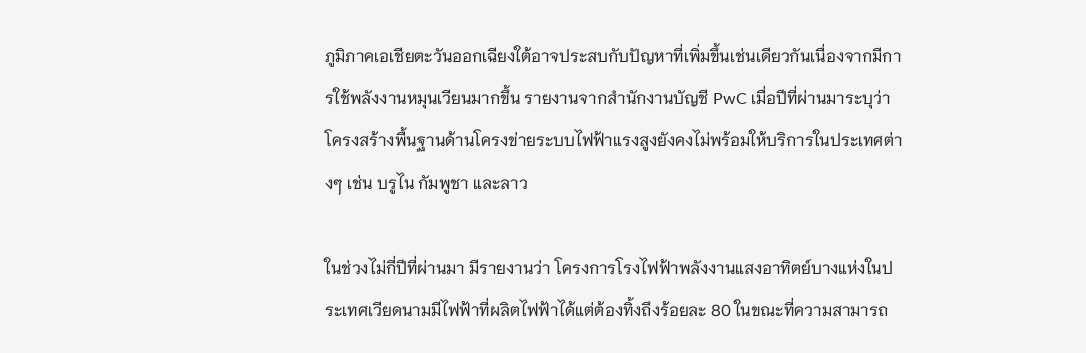ภูมิภาคเอเชียตะวันออกเฉียงใต้อาจประสบกับปัญหาที่เพิ่มขึ้นเช่นเดียวกันเนื่องจากมีการใช้พลังงานหมุนเวียนมากขึ้น รายงานจากสำนักงานบัญชี PwC เมื่อปีที่ผ่านมาระบุว่า โครงสร้างพื้นฐานด้านโครงข่ายระบบไฟฟ้าแรงสูงยังคงไม่พร้อมให้บริการในประเทศต่างๆ เช่น บรูไน กัมพูชา และลาว

ในช่วงไม่กี่ปีที่ผ่านมา มีรายงานว่า โครงการโรงไฟฟ้าพลังงานแสงอาทิตย์บางแห่งในประเทศเวียดนามมีไฟฟ้าที่ผลิตไฟฟ้าได้แต่ต้องทิ้งถึงร้อยละ 80 ในขณะที่ความสามารถ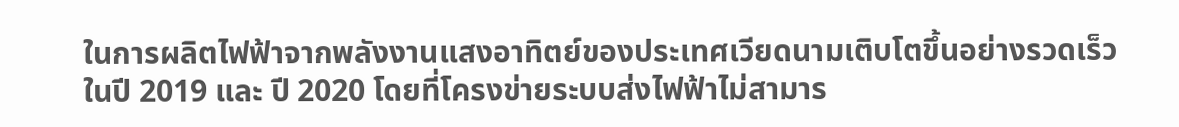ในการผลิตไฟฟ้าจากพลังงานแสงอาทิตย์ของประเทศเวียดนามเติบโตขึ้นอย่างรวดเร็วในปี 2019 และ ปี 2020 โดยที่โครงข่ายระบบส่งไฟฟ้าไม่สามาร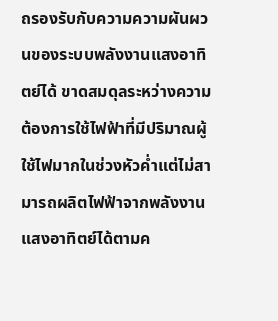ถรองรับกับความความผันผวนของระบบพลังงานแสงอาทิตย์ได้ ขาดสมดุลระหว่างความต้องการใช้ไฟฟ้าที่มีปริมาณผู้ใช้ไฟมากในช่วงหัวค่ำแต่ไม่สามารถผลิตไฟฟ้าจากพลังงานแสงอาทิตย์ได้ตามค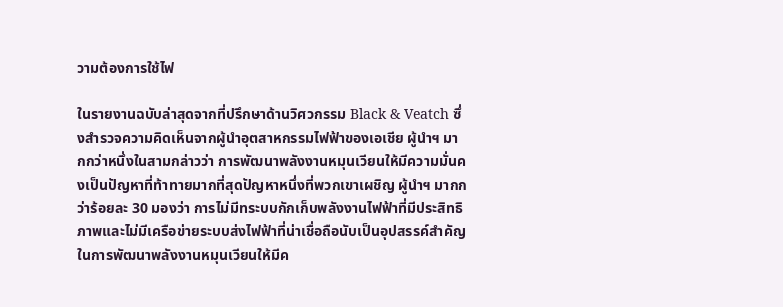วามต้องการใช้ไฟ

ในรายงานฉบับล่าสุดจากที่ปรึกษาด้านวิศวกรรม Black & Veatch ซึ่งสำรวจความคิดเห็นจากผู้นำอุตสาหกรรมไฟฟ้าของเอเชีย ผู้นำฯ มากกว่าหนึ่งในสามกล่าวว่า การพัฒนาพลังงานหมุนเวียนให้มีความมั่นคงเป็นปัญหาที่ท้าทายมากที่สุดปัญหาหนึ่งที่พวกเขาเผชิญ ผู้นำฯ มากกว่าร้อยละ 30 มองว่า การไม่มีทระบบกักเก็บพลังงานไฟฟ้าที่มีประสิทธิภาพและไม่มีเครือข่ายระบบส่งไฟฟ้าที่น่าเชื่อถือนับเป็นอุปสรรค์สำคัญในการพัฒนาพลังงานหมุนเวียนให้มีค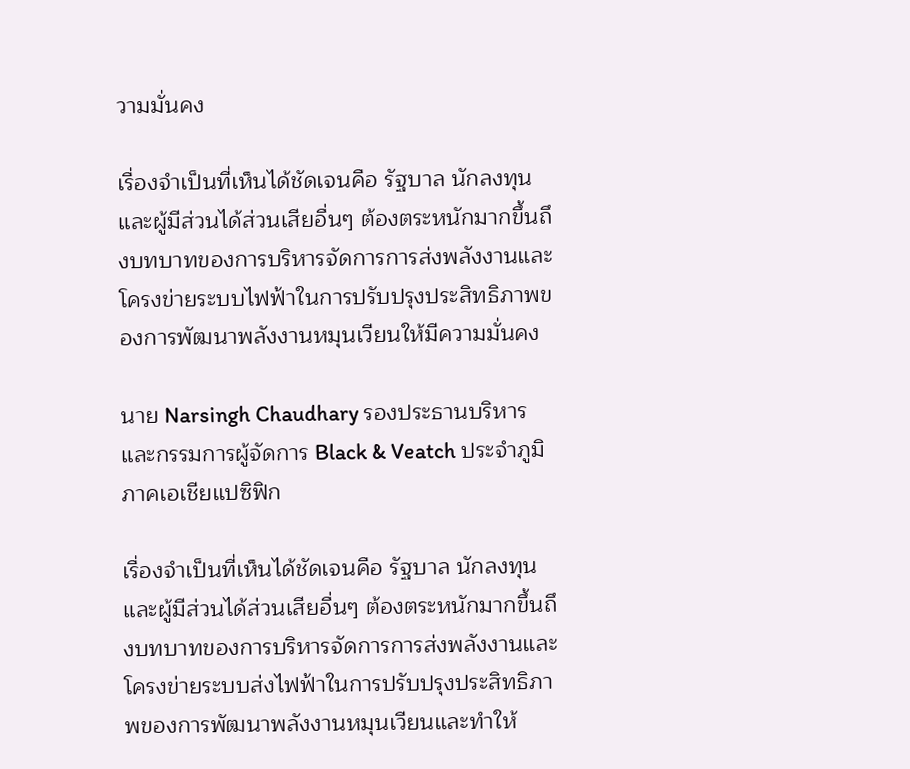วามมั่นคง

เรื่องจำเป็นที่เห็นได้ชัดเจนคือ รัฐบาล นักลงทุน และผู้มีส่วนได้ส่วนเสียอื่นๆ ต้องตระหนักมากขึ้นถึงบทบาทของการบริหารจัดการการส่งพลังงานและโครงข่ายระบบไฟฟ้าในการปรับปรุงประสิทธิภาพของการพัฒนาพลังงานหมุนเวียนให้มีความมั่นคง

นาย Narsingh Chaudhary รองประธานบริหารและกรรมการผู้จัดการ Black & Veatch ประจำภูมิภาคเอเชียแปซิฟิก

เรื่องจำเป็นที่เห็นได้ชัดเจนคือ รัฐบาล นักลงทุน และผู้มีส่วนได้ส่วนเสียอื่นๆ ต้องตระหนักมากขึ้นถึงบทบาทของการบริหารจัดการการส่งพลังงานและโครงข่ายระบบส่งไฟฟ้าในการปรับปรุงประสิทธิภาพของการพัฒนาพลังงานหมุนเวียนและทำให้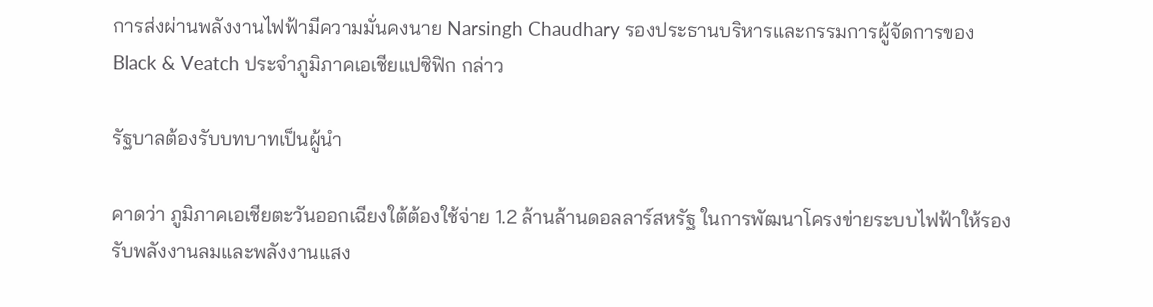การส่งผ่านพลังงานไฟฟ้ามีความมั่นคงนาย Narsingh Chaudhary รองประธานบริหารและกรรมการผู้จัดการของ Black & Veatch ประจำภูมิภาคเอเชียแปซิฟิก กล่าว

รัฐบาลต้องรับบทบาทเป็นผู้นำ

คาดว่า ภูมิภาคเอเชียตะวันออกเฉียงใต้ต้องใช้จ่าย 1.2 ล้านล้านดอลลาร์สหรัฐ ในการพัฒนาโครงข่ายระบบไฟฟ้าให้รองรับพลังงานลมและพลังงานแสง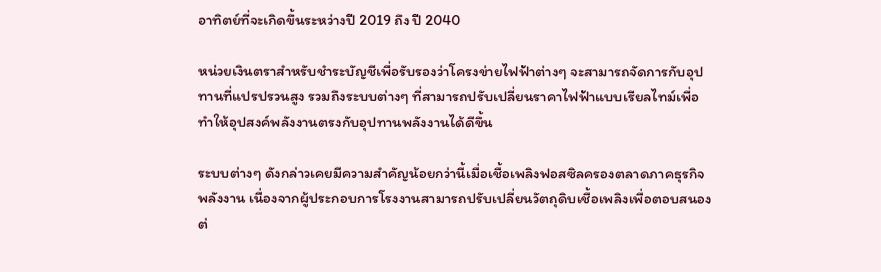อาทิตย์ที่จะเกิดขึ้นระหว่างปี 2019 ถึง ปี 2040

หน่วยเงินตราสำหรับชำระบัญชีเพื่อรับรองว่าโครงข่ายไฟฟ้าต่างๆ จะสามารถจัดการกับอุปทานที่แปรปรวนสูง รวมถึงระบบต่างๆ ที่สามารถปรับเปลี่ยนราคาไฟฟ้าแบบเรียลไทม์เพื่อทำให้อุปสงค์พลังงานตรงกับอุปทานพลังงานได้ดีขึ้น

ระบบต่างๆ ดังกล่าวเคยมีความสำคัญน้อยกว่านี้เมื่อเชื้อเพลิงฟอสซิลครองตลาดภาคธุรกิจพลังงาน เนื่องจากผู้ประกอบการโรงงานสามารถปรับเปลี่ยนวัตถุดิบเชื้อเพลิงเพื่อตอบสนองต่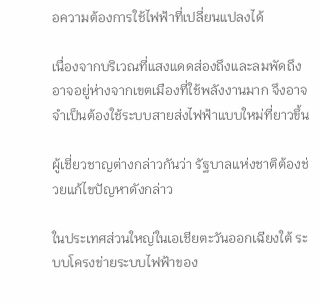อความต้องการใช้ไฟฟ้าที่เปลี่ยนแปลงได้

เนื่องจากบริเวณที่แสงแดดส่องถึงและลมพัดถึงอาจอยู่ห่างจากเขตเมืองที่ใช้พลังงานมาก จึงอาจจำเป็นต้องใช้ระบบสายส่งไฟฟ้าแบบใหม่ที่ยาวขึ้น

ผู้เชี่ยวชาญต่างกล่าวกันว่า รัฐบาลแห่งชาติต้องช่วยแก้ไขปัญหาดังกล่าว

ในประเทศส่วนใหญ่ในเอเชียตะวันออกเฉียงใต้ ระบบโครงข่ายระบบไฟฟ้าของ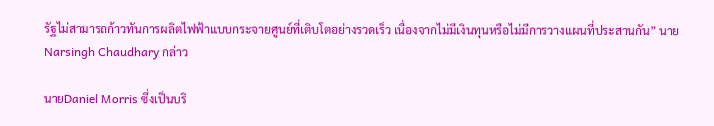รัฐไม่สามารถก้าวทันการผลิตไฟฟ้าแบบกระจายศูนย์ที่เติบโตอย่างรวดเร็ว เนื่องจากไม่มีเงินทุนหรือไม่มีการวางแผนที่ประสานกัน” นาย Narsingh Chaudhary กล่าว

นายDaniel Morris ซึ่งเป็นบริ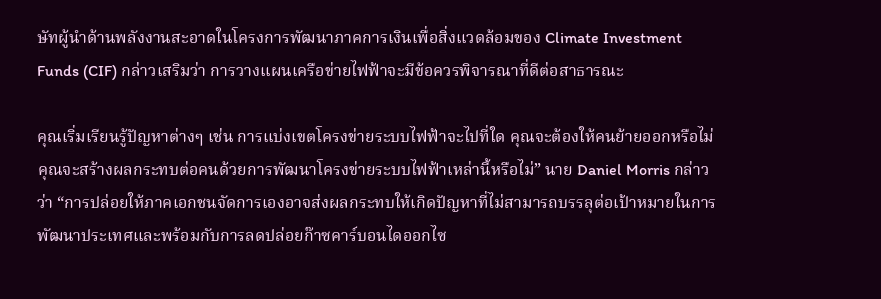ษัทผู้นำด้านพลังงานสะอาดในโครงการพัฒนาภาคการเงินเพื่อสิ่งแวดล้อมของ Climate Investment Funds (CIF) กล่าวเสริมว่า การวางแผนเครือข่ายไฟฟ้าจะมีข้อควรพิจารณาที่ดีต่อสาธารณะ

คุณเริ่มเรียนรู้ปัญหาต่างๆ เช่น การแบ่งเขตโครงข่ายระบบไฟฟ้าจะไปที่ใด คุณจะต้องให้คนย้ายออกหรือไม่ คุณจะสร้างผลกระทบต่อคนด้วยการพัฒนาโครงข่ายระบบไฟฟ้าเหล่านี้หรือไม่” นาย Daniel Morris กล่าวว่า “การปล่อยให้ภาคเอกชนจัดการเองอาจส่งผลกระทบให้เกิดปัญหาที่ไม่สามารถบรรลุต่อเป้าหมายในการพัฒนาประเทศและพร้อมกับการลดปล่อยก๊าซคาร์บอนไดออกไซ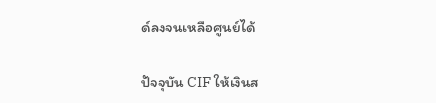ด์ลงจนเหลือศูนย์ได้

ปัจจุบัน CIF ให้เงินส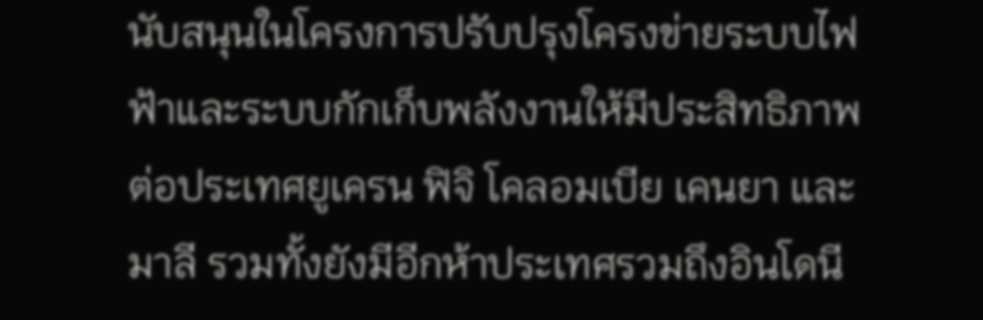นับสนุนในโครงการปรับปรุงโครงข่ายระบบไฟฟ้าและระบบกักเก็บพลังงานให้มีประสิทธิภาพต่อประเทศยูเครน ฟิจิ โคลอมเบีย เคนยา และมาลี รวมทั้งยังมีอีกห้าประเทศรวมถึงอินโดนี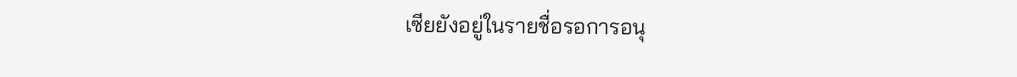เซียยังอยู่ในรายชื่อรอการอนุ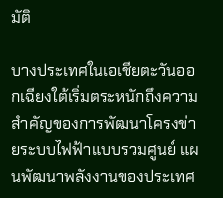มัติ

บางประเทศในเอเชียตะวันออกเฉียงใต้เริ่มตระหนักถึงความสำคัญของการพัฒนาโครงข่ายระบบไฟฟ้าแบบรวมศูนย์ แผนพัฒนาพลังงานของประเทศ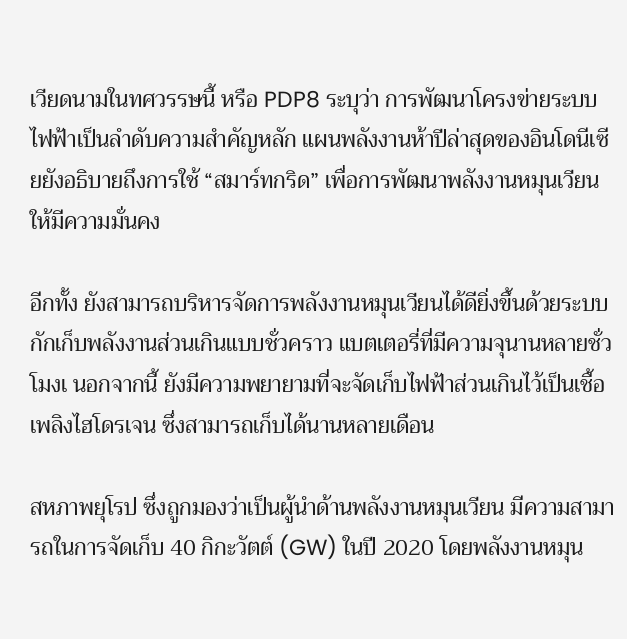เวียดนามในทศวรรษนี้ หรือ PDP8 ระบุว่า การพัฒนาโครงข่ายระบบไฟฟ้าเป็นลำดับความสำคัญหลัก แผนพลังงานห้าปีล่าสุดของอินโดนีเซียยังอธิบายถึงการใช้ “สมาร์ทกริด” เพื่อการพัฒนาพลังงานหมุนเวียนให้มีความมั่นคง

อีกทั้ง ยังสามารถบริหารจัดการพลังงานหมุนเวียนได้ดียิ่งขึ้นด้วยระบบกักเก็บพลังงานส่วนเกินแบบชั่วคราว แบตเตอรี่ที่มีความจุนานหลายชั่วโมงเ นอกจากนี้ ยังมีความพยายามที่จะจัดเก็บไฟฟ้าส่วนเกินไว้เป็นเชื้อเพลิงไฮโดรเจน ซึ่งสามารถเก็บได้นานหลายเดือน

สหภาพยุโรป ซึ่งถูกมองว่าเป็นผู้นำด้านพลังงานหมุนเวียน มีความสามารถในการจัดเก็บ 40 กิกะวัตต์ (GW) ในปี 2020 โดยพลังงานหมุน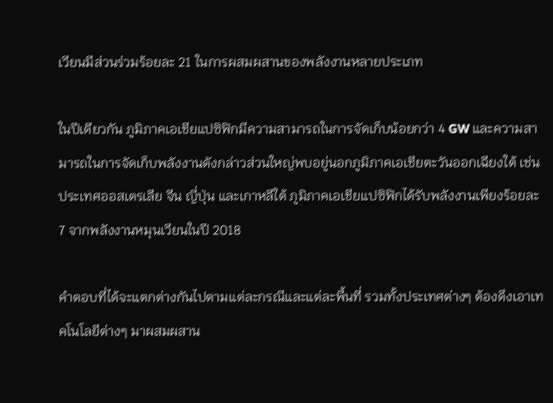เวียนมีส่วนร่วมร้อยละ 21 ในการผสมผสานของพลังงานหลายประเภท

ในปีเดียวกัน ภูมิภาคเอเชียแปซิฟิกมีความสามารถในการจัดเก็บน้อยกว่า 4 GW และความสามารถในการจัดเก็บพลังงานดังกล่าวส่วนใหญ่พบอยู่นอกภูมิภาคเอเชียตะวันออกเฉียงใต้ เช่น ประเทศออสเตรเลีย จีน ญี่ปุ่น และเกาหลีใต้ ภูมิภาคเอเชียแปซิฟิกได้รับพลังงานเพียงร้อยละ 7 จากพลังงานหมุนเวียนในปี 2018

คำตอบที่ได้จะแตกต่างกันไปตามแต่ละกรณีและแต่ละพื้นที่ รวมทั้งประเทศต่างๆ ต้องดึงเอาเทคโนโลยีต่างๆ มาผสมผสาน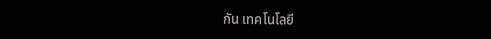กัน เทคโนโลยี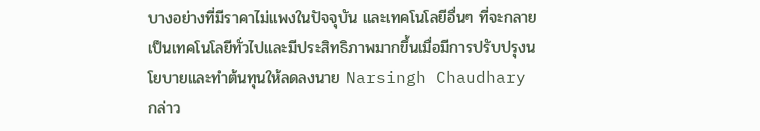บางอย่างที่มีราคาไม่แพงในปัจจุบัน และเทคโนโลยีอื่นๆ ที่จะกลายเป็นเทคโนโลยีทั่วไปและมีประสิทธิภาพมากขึ้นเมื่อมีการปรับปรุงนโยบายและทำต้นทุนให้ลดลงนาย Narsingh Chaudhary กล่าว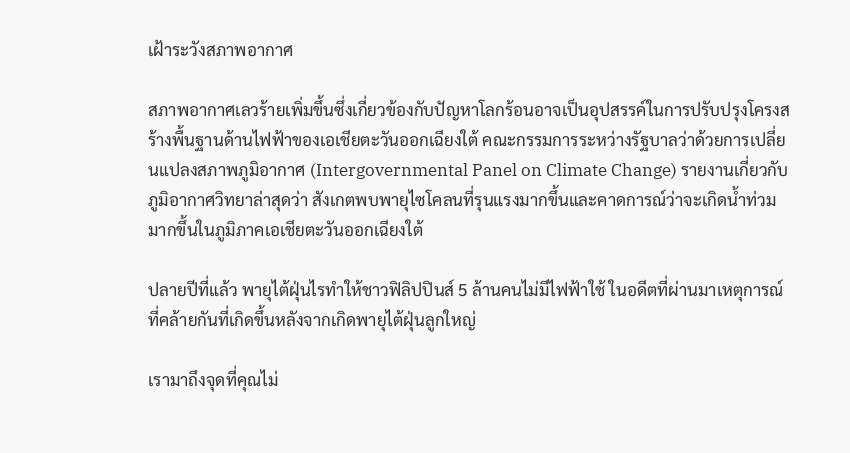เฝ้าระวังสภาพอากาศ

สภาพอากาศเลวร้ายเพิ่มขึ้นซึ่งเกี่ยวข้องกับปัญหาโลกร้อนอาจเป็นอุปสรรค์ในการปรับปรุงโครงสร้างพื้นฐานด้านไฟฟ้าของเอเชียตะวันออกเฉียงใต้ คณะกรรมการระหว่างรัฐบาลว่าด้วยการเปลี่ยนแปลงสภาพภูมิอากาศ (Intergovernmental Panel on Climate Change) รายงานเกี่ยวกับภูมิอากาศวิทยาล่าสุดว่า สังเกตพบพายุไซโคลนที่รุนแรงมากขึ้นและคาดการณ์ว่าจะเกิดน้ำท่วมมากขึ้นในภูมิภาคเอเชียตะวันออกเฉียงใต้

ปลายปีที่แล้ว พายุไต้ฝุ่นไรทำให้ชาวฟิลิปปินส์ 5 ล้านคนไม่มีไฟฟ้าใช้ ในอดีตที่ผ่านมาเหตุการณ์ที่คล้ายกันที่เกิดขึ้นหลังจากเกิดพายุไต้ฝุ่นลูกใหญ่

เรามาถึงจุดที่คุณไม่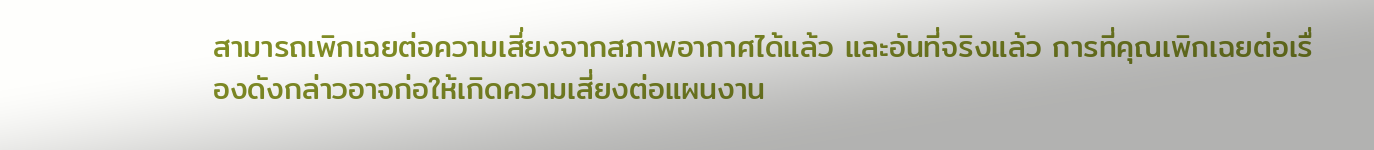สามารถเพิกเฉยต่อความเสี่ยงจากสภาพอากาศได้แล้ว และอันที่จริงแล้ว การที่คุณเพิกเฉยต่อเรื่องดังกล่าวอาจก่อให้เกิดความเสี่ยงต่อแผนงาน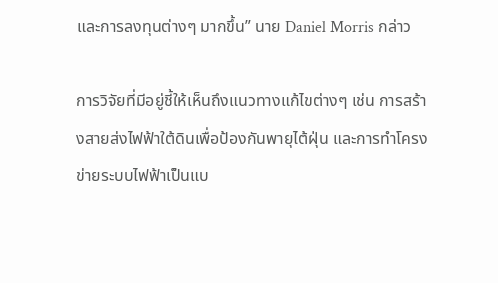และการลงทุนต่างๆ มากขึ้น” นาย Daniel Morris กล่าว

การวิจัยที่มีอยู่ชี้ให้เห็นถึงแนวทางแก้ไขต่างๆ เช่น การสร้างสายส่งไฟฟ้าใต้ดินเพื่อป้องกันพายุไต้ฝุ่น และการทำโครงข่ายระบบไฟฟ้าเป็นแบ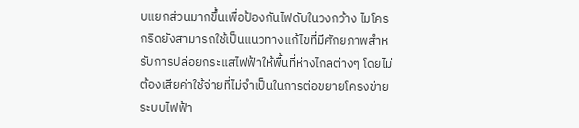บแยกส่วนมากขึ้นเพื่อป้องกันไฟดับในวงกว้าง ไมโครกริดยังสามารถใช้เป็นแนวทางแก้ไขที่มีศักยภาพสำหรับการปล่อยกระแสไฟฟ้าให้พื้นที่ห่างไกลต่างๆ โดยไม่ต้องเสียค่าใช้จ่ายที่ไม่จำเป็นในการต่อขยายโครงข่ายระบบไฟฟ้า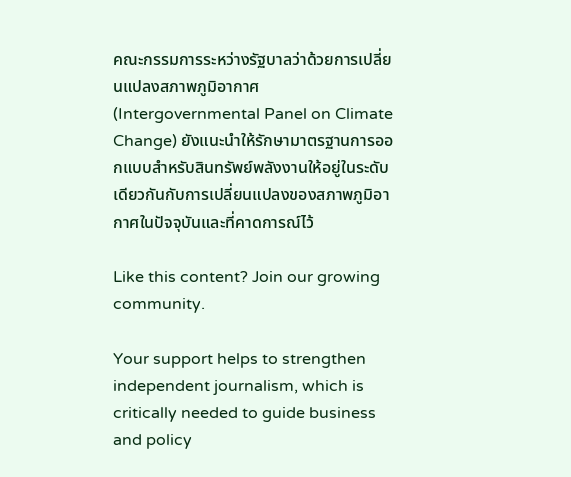คณะกรรมการระหว่างรัฐบาลว่าด้วยการเปลี่ยนแปลงสภาพภูมิอากาศ (Intergovernmental Panel on Climate Change) ยังแนะนำให้รักษามาตรฐานการออกแบบสำหรับสินทรัพย์พลังงานให้อยู่ในระดับเดียวกันกับการเปลี่ยนแปลงของสภาพภูมิอากาศในปัจจุบันและที่คาดการณ์ไว้

Like this content? Join our growing community.

Your support helps to strengthen independent journalism, which is critically needed to guide business and policy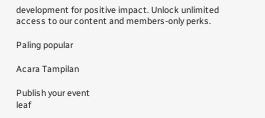development for positive impact. Unlock unlimited access to our content and members-only perks.

Paling popular

Acara Tampilan

Publish your event
leaf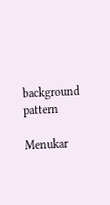background pattern

Menukar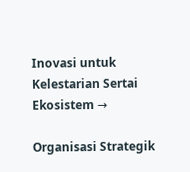Inovasi untuk Kelestarian Sertai Ekosistem →

Organisasi Strategik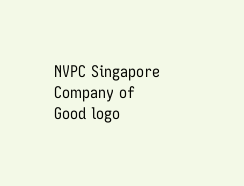NVPC Singapore Company of Good logo